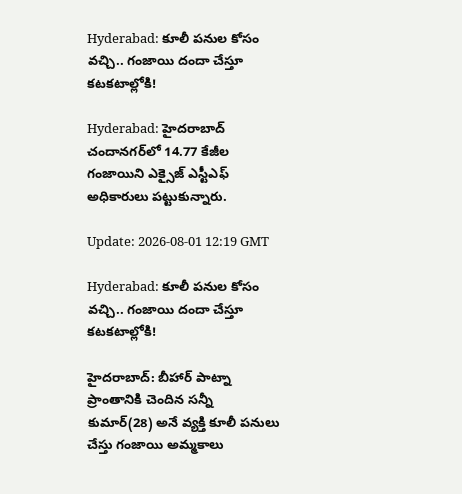Hyderabad: కూలీ పనుల కోసం వచ్చి.. గంజాయి దందా చేస్తూ కటకటాల్లోకి!

Hyderabad: హైదరాబాద్ చందానగర్‌లో 14.77 కేజీల గంజాయిని ఎక్సైజ్ ఎస్టీఎఫ్ అధికారులు పట్టుకున్నారు.

Update: 2026-08-01 12:19 GMT

Hyderabad: కూలీ పనుల కోసం వచ్చి.. గంజాయి దందా చేస్తూ కటకటాల్లోకి!

హైదరాబాద్: బీహార్ పాట్నా ప్రాంతానికి చెందిన సన్నీ కుమార్(28) అనే వ్యక్తి కూలీ పనులు చేస్తు గంజాయి అమ్మకాలు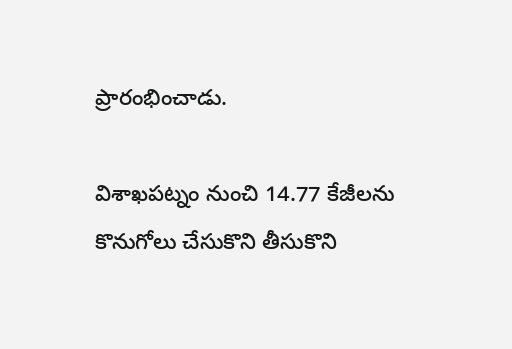ప్రారంభించాడు.

విశాఖపట్నం నుంచి 14.77 కేజీలను కొనుగోలు చేసుకొని తీసుకొని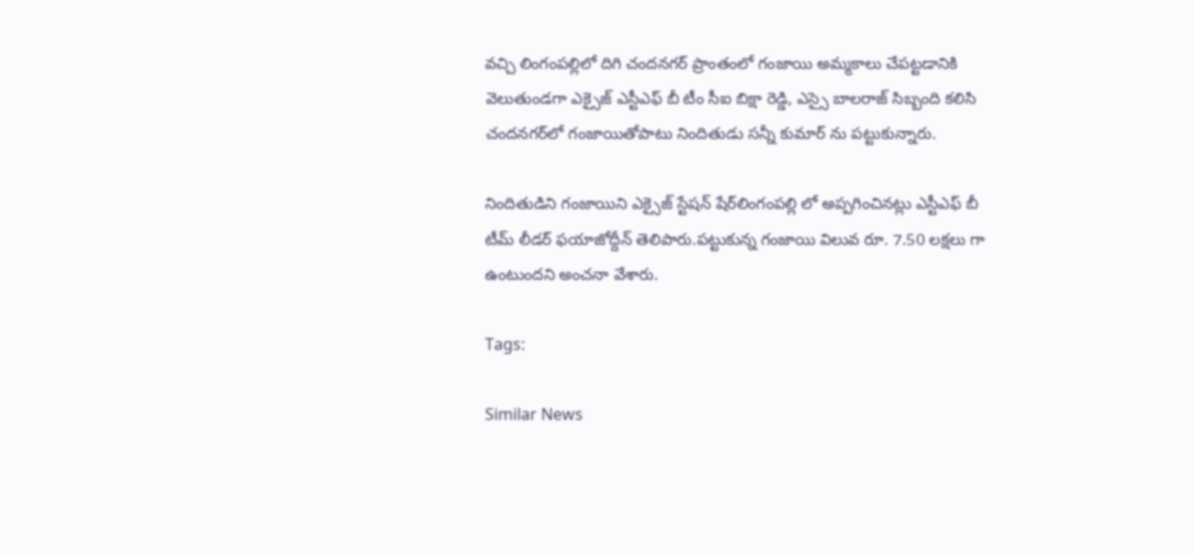వచ్చి లింగంపల్లిలో దిగి చందనగర్ ప్రాంతంలో గంజాయి అమ్మకాలు చేపట్టడానికి వెలుతుండగా ఎక్సైజ్ ఎస్టీఎఫ్ బీ టీం సీఐ బిక్షా రెడ్డి, ఎస్సై బాలరాజ్ సిబ్బంది కలిసి చందనగర్‌లో గంజాయితోపాటు నిందితుడు సన్నీ కుమార్ ను పట్టుకున్నారు.

నిందితుడిని గంజాయిని ఎక్సైజ్ స్టేషన్ షేర్‌లింగంపల్లి లో అప్పగించినట్లు ఎస్టీఎఫ్ బీ టీమ్ లీడర్ ఫయాజోద్దీన్ తెలిపారు.పట్టుకున్న గంజాయి విలువ రూ. 7.50 లక్షలు గా ఉంటుందని అంచనా వేశారు.

Tags:

Similar News